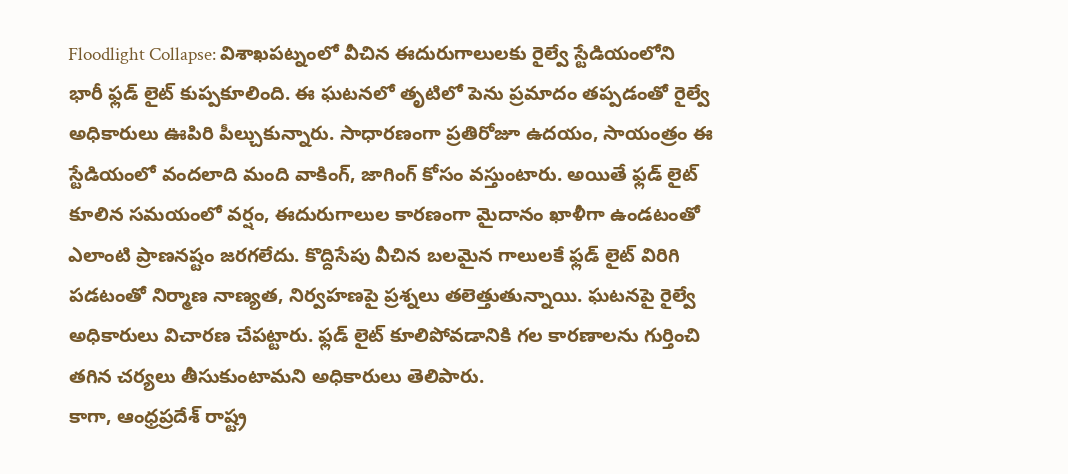Floodlight Collapse: విశాఖపట్నంలో వీచిన ఈదురుగాలులకు రైల్వే స్టేడియంలోని భారీ ఫ్లడ్ లైట్ కుప్పకూలింది. ఈ ఘటనలో తృటిలో పెను ప్రమాదం తప్పడంతో రైల్వే అధికారులు ఊపిరి పీల్చుకున్నారు. సాధారణంగా ప్రతిరోజూ ఉదయం, సాయంత్రం ఈ స్టేడియంలో వందలాది మంది వాకింగ్, జాగింగ్ కోసం వస్తుంటారు. అయితే ఫ్లడ్ లైట్ కూలిన సమయంలో వర్షం, ఈదురుగాలుల కారణంగా మైదానం ఖాళీగా ఉండటంతో ఎలాంటి ప్రాణనష్టం జరగలేదు. కొద్దిసేపు వీచిన బలమైన గాలులకే ఫ్లడ్ లైట్ విరిగి పడటంతో నిర్మాణ నాణ్యత, నిర్వహణపై ప్రశ్నలు తలెత్తుతున్నాయి. ఘటనపై రైల్వే అధికారులు విచారణ చేపట్టారు. ఫ్లడ్ లైట్ కూలిపోవడానికి గల కారణాలను గుర్తించి తగిన చర్యలు తీసుకుంటామని అధికారులు తెలిపారు.
కాగా, ఆంధ్రప్రదేశ్ రాష్ట్ర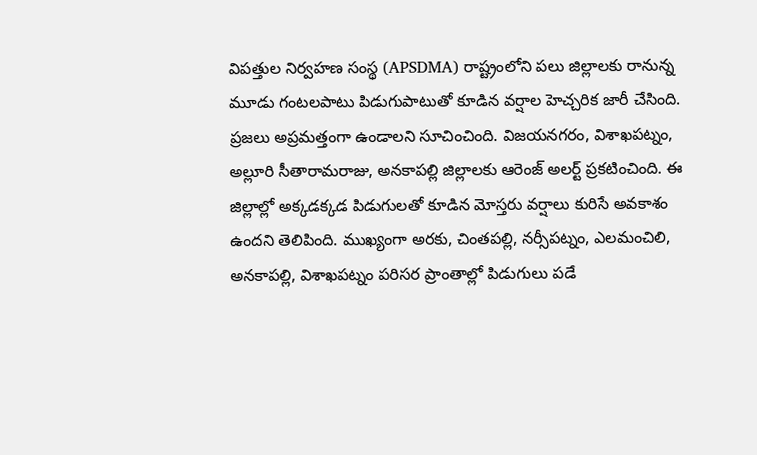విపత్తుల నిర్వహణ సంస్థ (APSDMA) రాష్ట్రంలోని పలు జిల్లాలకు రానున్న మూడు గంటలపాటు పిడుగుపాటుతో కూడిన వర్షాల హెచ్చరిక జారీ చేసింది. ప్రజలు అప్రమత్తంగా ఉండాలని సూచించింది. విజయనగరం, విశాఖపట్నం, అల్లూరి సీతారామరాజు, అనకాపల్లి జిల్లాలకు ఆరెంజ్ అలర్ట్ ప్రకటించింది. ఈ జిల్లాల్లో అక్కడక్కడ పిడుగులతో కూడిన మోస్తరు వర్షాలు కురిసే అవకాశం ఉందని తెలిపింది. ముఖ్యంగా అరకు, చింతపల్లి, నర్సీపట్నం, ఎలమంచిలి, అనకాపల్లి, విశాఖపట్నం పరిసర ప్రాంతాల్లో పిడుగులు పడే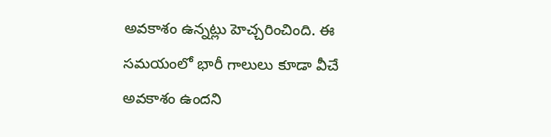అవకాశం ఉన్నట్లు హెచ్చరించింది. ఈ సమయంలో భారీ గాలులు కూడా వీచే అవకాశం ఉందని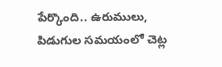పేర్కొంది.. ఉరుములు, పిడుగుల సమయంలో చెట్ల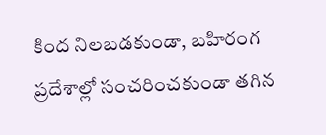కింద నిలబడకుండా, బహిరంగ ప్రదేశాల్లో సంచరించకుండా తగిన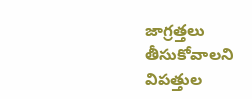జాగ్రత్తలు తీసుకోవాలని విపత్తుల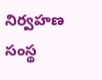నిర్వహణ సంస్థ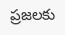ప్రజలకు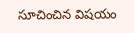సూచించిన విషయం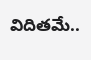విదితమే..